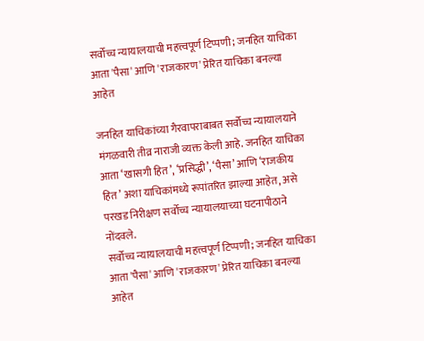सर्वोच्च न्यायालयाची महत्त्वपूर्ण टिप्पणी; जनहित याचिका आता 'पैसा' आणि 'राजकारण' प्रेरित याचिका बनल्या आहेत

जनहित याचिकांच्या गैरवापराबाबत सर्वोच्च न्यायालयाने मंगळवारी तीव्र नाराजी व्यक्त केली आहे. जनहित याचिका आता ‘खासगी हित’, ‘प्रसिद्धी’, ‘पैसा’ आणि ‘राजकीय हित’ अशा याचिकांमध्ये रूपांतरित झाल्या आहेत, असे परखड निरीक्षण सर्वोच्च न्यायालयाच्या घटनापीठाने नोंदवले.
सर्वोच्च न्यायालयाची महत्त्वपूर्ण टिप्पणी; जनहित याचिका आता 'पैसा' आणि 'राजकारण' प्रेरित याचिका बनल्या आहेत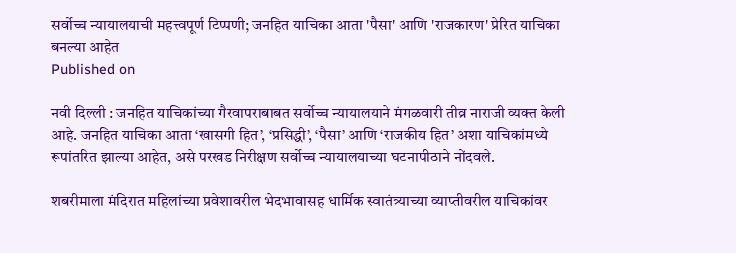सर्वोच्च न्यायालयाची महत्त्वपूर्ण टिप्पणी; जनहित याचिका आता 'पैसा' आणि 'राजकारण' प्रेरित याचिका बनल्या आहेत
Published on

नवी दिल्ली : जनहित याचिकांच्या गैरवापराबाबत सर्वोच्च न्यायालयाने मंगळवारी तीव्र नाराजी व्यक्त केली आहे. जनहित याचिका आता ‘खासगी हित’, ‘प्रसिद्धी’, ‘पैसा’ आणि ‘राजकीय हित’ अशा याचिकांमध्ये रूपांतरित झाल्या आहेत, असे परखड निरीक्षण सर्वोच्च न्यायालयाच्या घटनापीठाने नोंदवले.

शबरीमाला मंदिरात महिलांच्या प्रवेशावरील भेदभावासह धार्मिक स्वातंत्र्याच्या व्याप्तीवरील याचिकांवर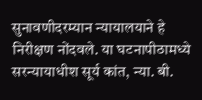सुनावणीदरम्यान न्यायालयाने हे निरीक्षण नोंदवले. या घटनापीठामध्ये सरन्यायाधीश सूर्य कांत, न्या. बी.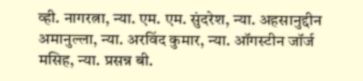व्ही. नागरत्ना, न्या. एम. एम. सुंदरेश, न्या. अहसानुद्दीन अमानुल्ला, न्या. अरविंद कुमार, न्या. ऑगस्टीन जॉर्ज मसिह, न्या. प्रसन्न बी.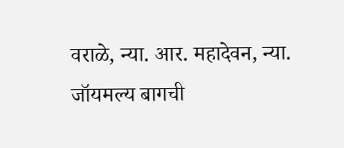वराळे, न्या. आर. महादेवन, न्या. जॉयमल्य बागची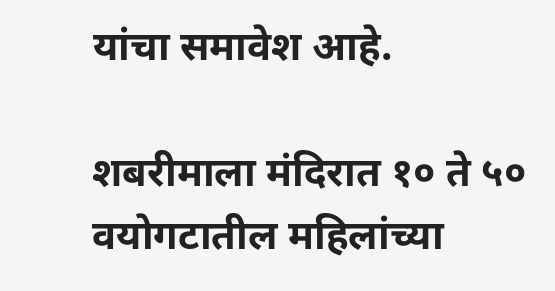यांचा समावेश आहे.

शबरीमाला मंदिरात १० ते ५० वयोगटातील महिलांच्या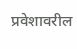प्रवेशावरील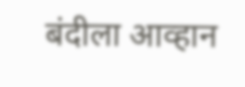बंदीला आव्हान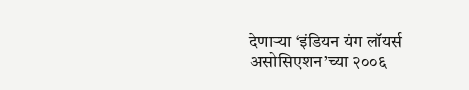देणाऱ्या ‘इंडियन यंग लॉयर्स असोसिएशन’च्या २००६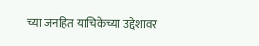च्या जनहित याचिकेच्या उद्देशावर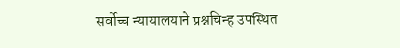सर्वोच्च न्यायालयाने प्रश्नचिन्ह उपस्थित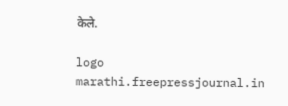केले.

logo
marathi.freepressjournal.in